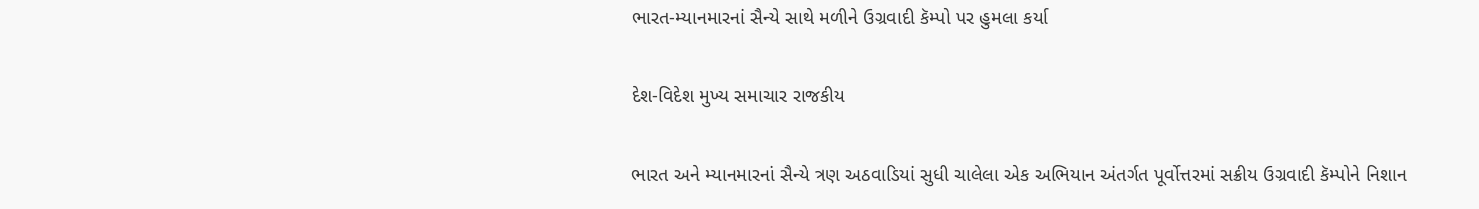ભારત-મ્યાનમારનાં સૈન્યે સાથે મળીને ઉગ્રવાદી કૅમ્પો પર હુમલા કર્યા

દેશ-વિદેશ મુખ્ય સમાચાર રાજકીય

ભારત અને મ્યાનમારનાં સૈન્યે ત્રણ અઠવાડિયાં સુધી ચાલેલા એક અભિયાન અંતર્ગત પૂર્વોત્તરમાં સક્રીય ઉગ્રવાદી કૅમ્પોને નિશાન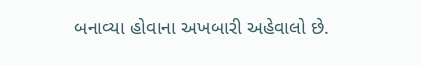બનાવ્યા હોવાના અખબારી અહેવાલો છે.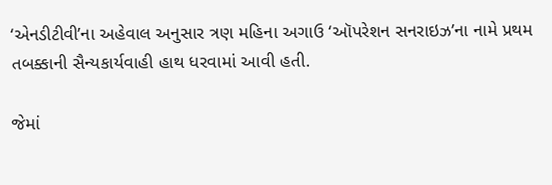‘એનડીટીવી’ના અહેવાલ અનુસાર ત્રણ મહિના અગાઉ ‘ઑપરેશન સનરાઇઝ’ના નામે પ્રથમ તબક્કાની સૈન્યકાર્યવાહી હાથ ધરવામાં આવી હતી.

જેમાં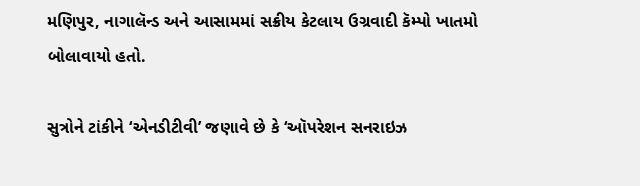મણિપુર, નાગાલૅન્ડ અને આસામમાં સક્રીય કેટલાય ઉગ્રવાદી કૅમ્પો ખાતમો બોલાવાયો હતો.

સુત્રોને ટાંકીને ‘એનડીટીવી’ જણાવે છે કે ‘ઑપરેશન સનરાઇઝ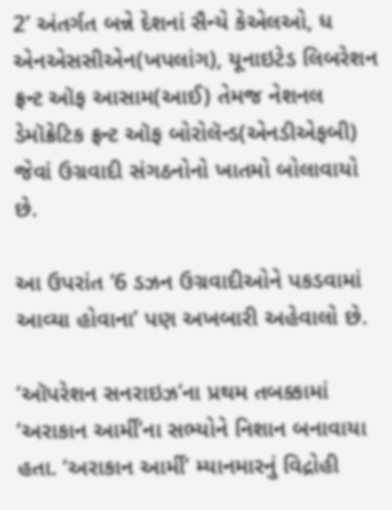2’ અંતર્ગત બન્ને દેશનાં સૈન્યે કેએલઓ, ધ એનએસસીએન(ખપલાંગ), યૂનાઇટેડ લિબરેશન ફ્રન્ટ ઑફ આસામ(આઈ) તેમજ નેશનલ ડેમૉક્રેટિક ફ્રન્ટ ઑફ બોરોલૅન્ડ(એનડીએફબી) જેવાં ઉગ્રવાદી સંગઠનોનો ખાતમો બોલાવાયો છે.

આ ઉપરાંત ‘6 ડઝન ઉગ્રવાદીઓને પકડવામાં આવ્યા હોવાના’ પણ અખબારી અહેવાલો છે.

‘ઑપરેશન સનરાઇઝ’ના પ્રથમ તબક્કામાં ‘અરાકાન આર્મી’ના સભ્યોને નિશાન બનાવાયા હતા. ‘અરાકાન આર્મી’ મ્યાનમારનું વિદ્રોહી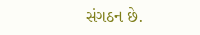સંગઠન છે.